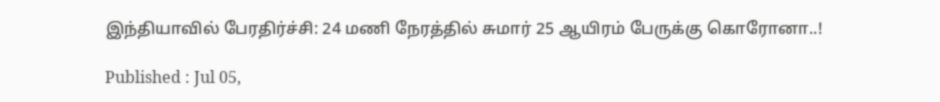இந்தியாவில் பேரதிர்ச்சி: 24 மணி நேரத்தில் சுமார் 25 ஆயிரம் பேருக்கு கொரோனா..!

Published : Jul 05,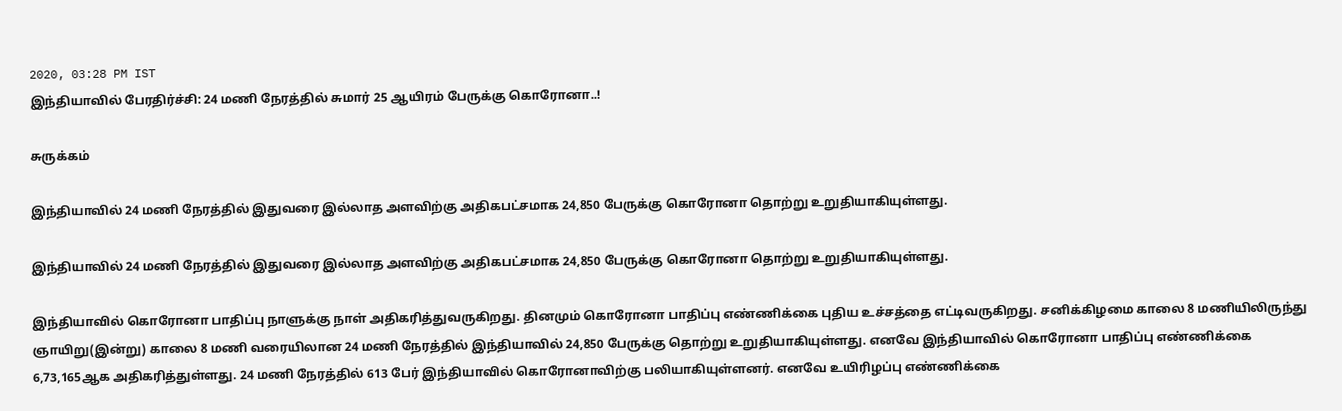2020, 03:28 PM IST
இந்தியாவில் பேரதிர்ச்சி: 24 மணி நேரத்தில் சுமார் 25 ஆயிரம் பேருக்கு கொரோனா..!

சுருக்கம்

இந்தியாவில் 24 மணி நேரத்தில் இதுவரை இல்லாத அளவிற்கு அதிகபட்சமாக 24,850 பேருக்கு கொரோனா தொற்று உறுதியாகியுள்ளது.

இந்தியாவில் 24 மணி நேரத்தில் இதுவரை இல்லாத அளவிற்கு அதிகபட்சமாக 24,850 பேருக்கு கொரோனா தொற்று உறுதியாகியுள்ளது.

இந்தியாவில் கொரோனா பாதிப்பு நாளுக்கு நாள் அதிகரித்துவருகிறது. தினமும் கொரோனா பாதிப்பு எண்ணிக்கை புதிய உச்சத்தை எட்டிவருகிறது. சனிக்கிழமை காலை 8 மணியிலிருந்து ஞாயிறு(இன்று) காலை 8 மணி வரையிலான 24 மணி நேரத்தில் இந்தியாவில் 24,850 பேருக்கு தொற்று உறுதியாகியுள்ளது. எனவே இந்தியாவில் கொரோனா பாதிப்பு எண்ணிக்கை 6,73,165ஆக அதிகரித்துள்ளது. 24 மணி நேரத்தில் 613 பேர் இந்தியாவில் கொரோனாவிற்கு பலியாகியுள்ளனர். எனவே உயிரிழப்பு எண்ணிக்கை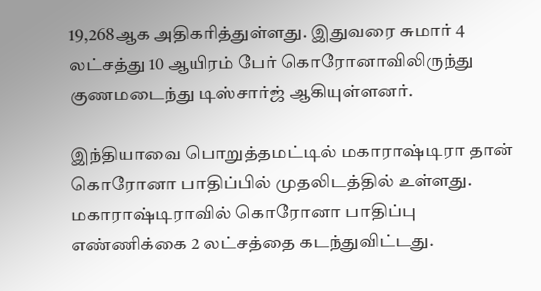19,268ஆக அதிகரித்துள்ளது. இதுவரை சுமார் 4 லட்சத்து 10 ஆயிரம் பேர் கொரோனாவிலிருந்து குணமடைந்து டிஸ்சார்ஜ் ஆகியுள்ளனர்.

இந்தியாவை பொறுத்தமட்டில் மகாராஷ்டிரா தான் கொரோனா பாதிப்பில் முதலிடத்தில் உள்ளது. மகாராஷ்டிராவில் கொரோனா பாதிப்பு எண்ணிக்கை 2 லட்சத்தை கடந்துவிட்டது.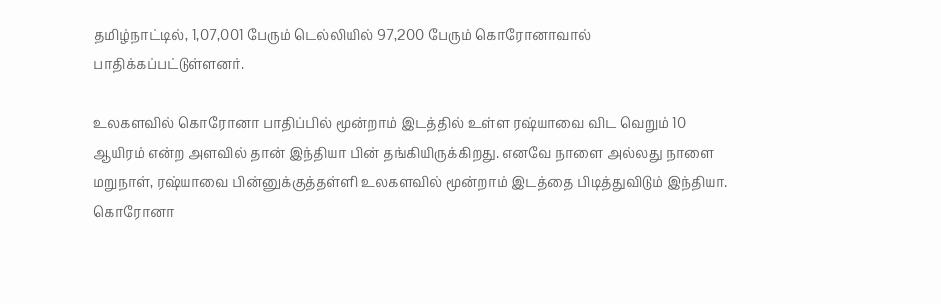தமிழ்நாட்டில், 1,07,001 பேரும் டெல்லியில் 97,200 பேரும் கொரோனாவால் பாதிக்கப்பட்டுள்ளனர்.

உலகளவில் கொரோனா பாதிப்பில் மூன்றாம் இடத்தில் உள்ள ரஷ்யாவை விட வெறும் 10 ஆயிரம் என்ற அளவில் தான் இந்தியா பின் தங்கியிருக்கிறது. எனவே நாளை அல்லது நாளை மறுநாள், ரஷ்யாவை பின்னுக்குத்தள்ளி உலகளவில் மூன்றாம் இடத்தை பிடித்துவிடும் இந்தியா. கொரோனா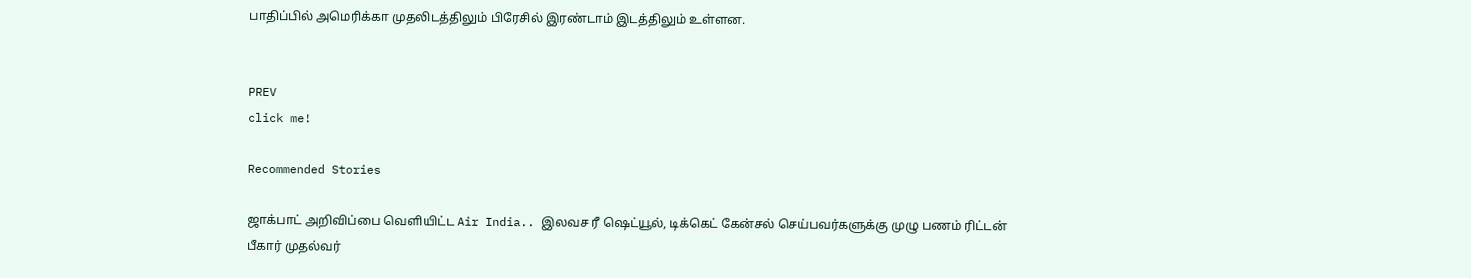பாதிப்பில் அமெரிக்கா முதலிடத்திலும் பிரேசில் இரண்டாம் இடத்திலும் உள்ளன.


PREV
click me!

Recommended Stories

ஜாக்பாட் அறிவிப்பை வெளியிட்ட Air India.. இலவச ரீ ஷெட்யூல், டிக்கெட் கேன்சல் செய்பவர்களுக்கு முழு பணம் ரிட்டன்
பீகார் முதல்வர்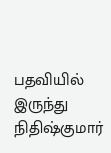பதவியில் இருந்து நிதிஷ்குமார்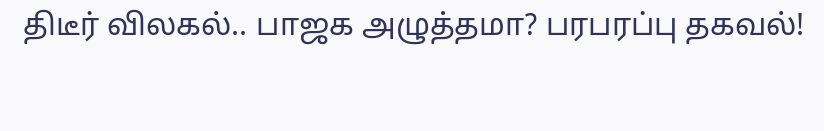திடீர் விலகல்.. பாஜக அழுத்தமா? பரபரப்பு தகவல்!